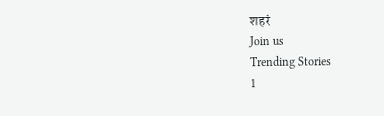शहरं
Join us
Trending Stories
1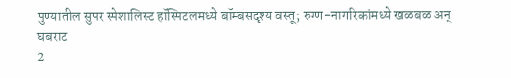पुण्यातील सुपर स्पेशालिस्ट हॉस्पिटलमध्ये बॉम्बसदृश्य वस्तू; रुग्ण-नागरिकांमध्ये खळबळ अन् घबराट
2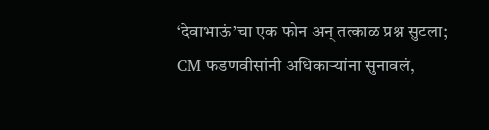‘देवाभाऊं’चा एक फोन अन् तत्काळ प्रश्न सुटला; CM फडणवीसांनी अधिकाऱ्यांना सुनावलं,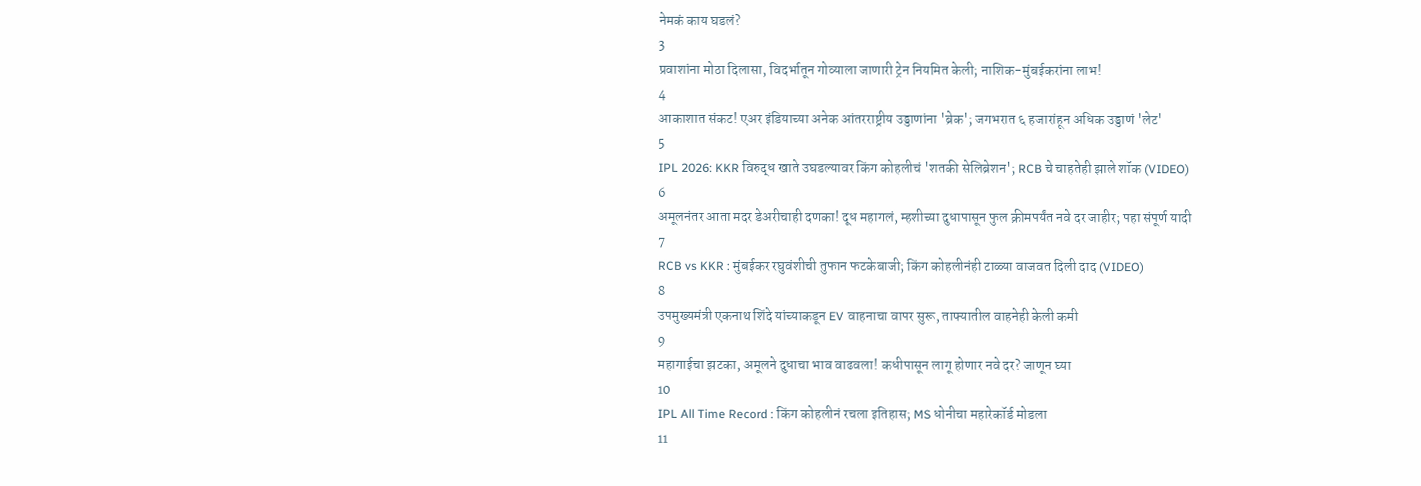नेमकं काय घडलं?
3
प्रवाशांना मोठा दिलासा, विदर्भातून गोव्याला जाणारी ट्रेन नियमित केली; नाशिक-मुंबईकरांना लाभ!
4
आकाशात संकट! एअर इंडियाच्या अनेक आंतरराष्ट्रीय उड्डाणांना 'ब्रेक'; जगभरात ६ हजारांहून अधिक उड्डाणं 'लेट'
5
IPL 2026: KKR विरुद्ध खाते उघडल्यावर किंग कोहलीचं 'शतकी सेलिब्रेशन'; RCB चे चाहतेही झाले शॉक (VIDEO)
6
अमूलनंतर आता मदर डेअरीचाही दणका! दूध महागलं, म्हशीच्या दुधापासून फुल क्रीमपर्यंत नवे दर जाहीर; पहा संपूर्ण यादी
7
RCB vs KKR : मुंबईकर रघुवंशीची तुफान फटकेबाजी; किंग कोहलीनंही टाळ्या वाजवत दिली दाद (VIDEO)
8
उपमुख्यमंत्री एकनाथ शिंदे यांच्याकडून EV वाहनाचा वापर सुरू, ताफ्यातील वाहनेही केली कमी
9
महागाईचा झटका, अमूलने दुधाचा भाव वाढवला! कधीपासून लागू होणार नवे दर? जाणून घ्या
10
IPL All Time Record : किंग कोहलीनं रचला इतिहास; MS धोनीचा महारेकॉर्ड मोडला
11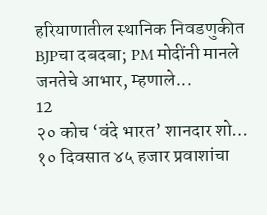हरियाणातील स्थानिक निवडणुकीत BJPचा दबदबा; PM मोदींनी मानले जनतेचे आभार, म्हणाले...
12
२० कोच ‘वंदे भारत’ शानदार शो… १० दिवसात ४५ हजार प्रवाशांचा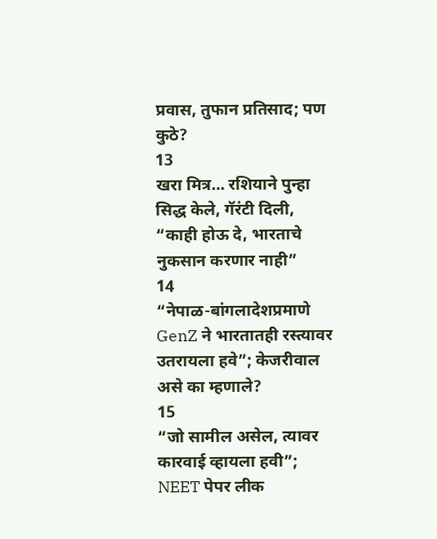प्रवास, तुफान प्रतिसाद; पण कुठे?
13
खरा मित्र… रशियाने पुन्हा सिद्ध केले, गॅरंटी दिली, “काही होऊ दे, भारताचे नुकसान करणार नाही”
14
“नेपाळ-बांगलादेशप्रमाणे GenZ ने भारतातही रस्त्यावर उतरायला हवे”; केजरीवाल असे का म्हणाले?
15
“जो सामील असेल, त्यावर कारवाई व्हायला हवी”; NEET पेपर लीक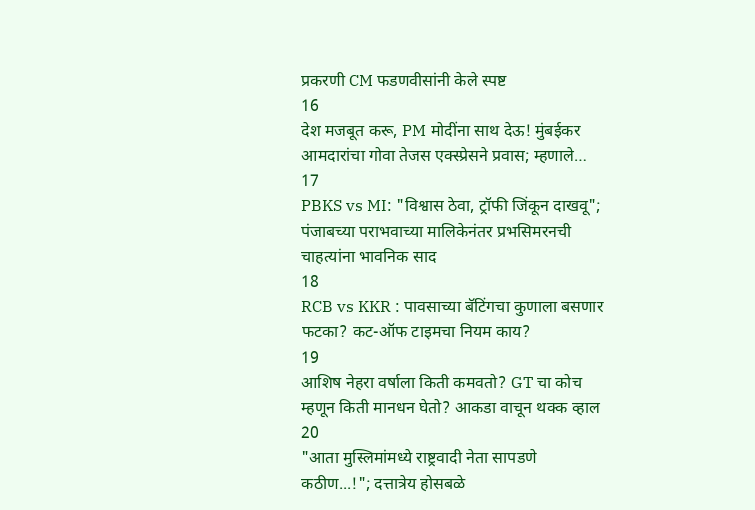प्रकरणी CM फडणवीसांनी केले स्पष्ट
16
देश मजबूत करू, PM मोदींना साथ देऊ! मुंबईकर आमदारांचा गोवा तेजस एक्स्प्रेसने प्रवास; म्हणाले…
17
PBKS vs MI: "विश्वास ठेवा, ट्रॉफी जिंकून दाखवू"; पंजाबच्या पराभवाच्या मालिकेनंतर प्रभसिमरनची चाहत्यांना भावनिक साद
18
RCB vs KKR : पावसाच्या बॅटिंगचा कुणाला बसणार फटका? कट-ऑफ टाइमचा नियम काय?
19
आशिष नेहरा वर्षाला किती कमवतो? GT चा कोच म्हणून किती मानधन घेतो? आकडा वाचून थक्क व्हाल
20
"आता मुस्लिमांमध्ये राष्ट्रवादी नेता सापडणे कठीण...!"; दत्तात्रेय होसबळे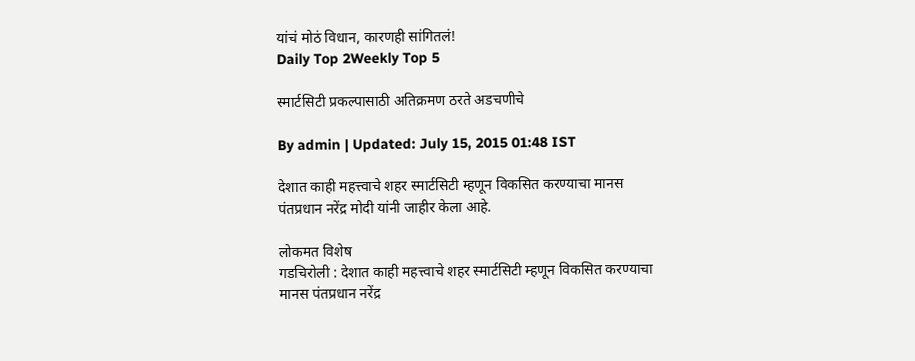यांचं मोठं विधान, कारणही सांगितलं!
Daily Top 2Weekly Top 5

स्मार्टसिटी प्रकल्पासाठी अतिक्रमण ठरते अडचणीचे

By admin | Updated: July 15, 2015 01:48 IST

देशात काही महत्त्वाचे शहर स्मार्टसिटी म्हणून विकसित करण्याचा मानस पंतप्रधान नरेंद्र मोदी यांनी जाहीर केला आहे.

लोकमत विशेष
गडचिरोली : देशात काही महत्त्वाचे शहर स्मार्टसिटी म्हणून विकसित करण्याचा मानस पंतप्रधान नरेंद्र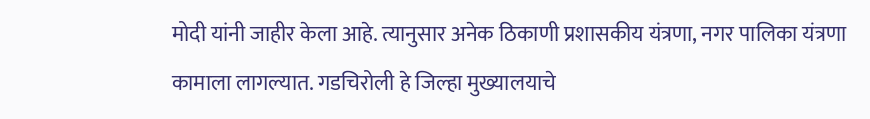मोदी यांनी जाहीर केला आहे. त्यानुसार अनेक ठिकाणी प्रशासकीय यंत्रणा, नगर पालिका यंत्रणा कामाला लागल्यात. गडचिरोली हे जिल्हा मुख्यालयाचे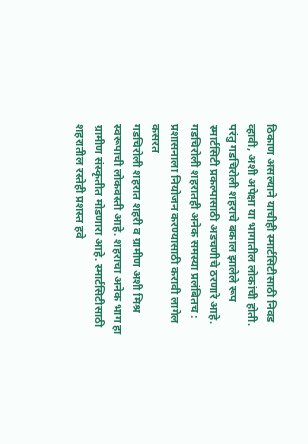ठिकाण असल्याने याचीही स्मार्टसिटीसाठी निवड व्हावी, अशी अपेक्षा या भागातील लोकांची होती. परंतु गडचिरोली शहराचे बकाल झालेले रूप स्मार्टसिटी प्रकल्पासाठी अडचणीचे ठरणारे आहे.
गडचिरोली शहरातही अनेक समस्या प्रलंबितच : प्रशासनाला नियोजन करण्यासाठी करावी लागेल कसरत
गडचिरोली शहरात शहरी व ग्रामीण अशी मिश्र स्वरूपाची लोकवस्ती आहे. शहराचा अनेक भाग हा ग्रामीण संस्कृतीत मोडणारा आहे. स्मार्टसिटीसाठी शहरातील रस्तेही प्रशस्त हवे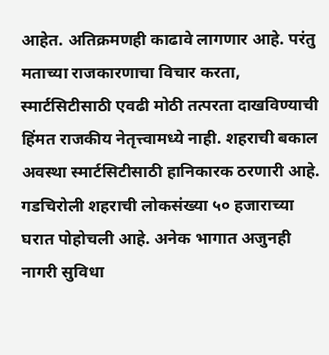आहेत. अतिक्रमणही काढावे लागणार आहे. परंतु मताच्या राजकारणाचा विचार करता, स्मार्टसिटीसाठी एवढी मोठी तत्परता दाखविण्याची हिंमत राजकीय नेतृत्त्वामध्ये नाही. शहराची बकाल अवस्था स्मार्टसिटीसाठी हानिकारक ठरणारी आहे. गडचिरोली शहराची लोकसंख्या ५० हजाराच्या घरात पोहोचली आहे. अनेक भागात अजुनही नागरी सुविधा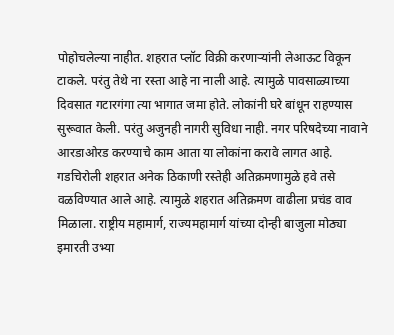पोहोचलेल्या नाहीत. शहरात प्लॉट विक्री करणाऱ्यांनी लेआऊट विकून टाकले. परंतु तेथे ना रस्ता आहे ना नाली आहे. त्यामुळे पावसाळ्याच्या दिवसात गटारगंगा त्या भागात जमा होते. लोकांनी घरे बांधून राहण्यास सुरूवात केली. परंतु अजुनही नागरी सुविधा नाही. नगर परिषदेच्या नावाने आरडाओरड करण्याचे काम आता या लोकांना करावे लागत आहे. गडचिरोली शहरात अनेक ठिकाणी रस्तेही अतिक्रमणामुळे हवे तसे वळविण्यात आले आहे. त्यामुळे शहरात अतिक्रमण वाढीला प्रचंड वाव मिळाला. राष्ट्रीय महामार्ग, राज्यमहामार्ग यांच्या दोन्ही बाजुला मोठ्या इमारती उभ्या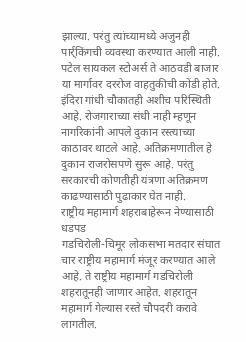झाल्या. परंतु त्यांच्यामध्ये अजुनही पार्र्किंगची व्यवस्था करण्यात आली नाही. पटेल सायकल स्टोअर्स ते आठवडी बाजार या मार्गावर दररोज वाहतुकीची कोंडी होते. इंदिरा गांधी चौकातही अशीच परिस्थिती आहे. रोजगाराच्या संधी नाही म्हणून नागरिकांनी आपले दुकान रस्त्याच्या काठावर थाटले आहे. अतिक्रमणातील हे दुकान राजरोसपणे सुरू आहे. परंतु सरकारची कोणतीही यंत्रणा अतिक्रमण काढण्यासाठी पुढाकार घेत नाही.
राष्ट्रीय महामार्ग शहराबाहेरून नेण्यासाठी धडपड
गडचिरोली-चिमूर लोकसभा मतदार संघात चार राष्ट्रीय महामार्ग मंजूर करण्यात आले आहे. ते राष्ट्रीय महामार्ग गडचिरोली शहरातूनही जाणार आहेत. शहरातून महामार्ग गेल्यास रस्ते चौपदरी करावे लागतील.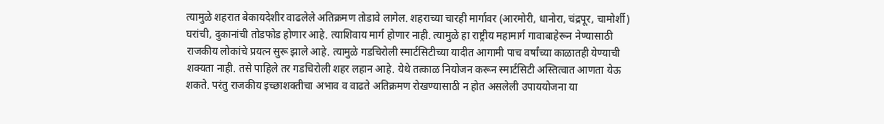त्यामुळे शहरात बेकायदेशीर वाढलेले अतिक्रमण तोडावे लागेल. शहराच्या चारही मार्गावर (आरमोरी, धानोरा, चंद्रपूर, चामोर्शी) घरांची, दुकानांची तोडफोड होणार आहे. त्याशिवाय मार्ग होणार नाही. त्यामुळे हा राष्ट्रीय महामार्ग गावाबाहेरून नेण्यासाठी राजकीय लोकांचे प्रयत्न सुरू झाले आहे. त्यामुळे गडचिरोली स्मार्टसिटीच्या यादीत आगामी पाच वर्षांच्या काळातही येण्याची शक्यता नाही. तसे पाहिले तर गडचिरोली शहर लहान आहे. येथे तत्काळ नियोजन करून स्मार्टसिटी अस्तित्वात आणता येऊ शकते. परंतु राजकीय इच्छाशक्तीचा अभाव व वाढते अतिक्रमण रोखण्यासाठी न होत असलेली उपाययोजना या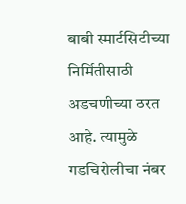बाबी स्मार्टसिटीच्या निर्मितीसाठी अडचणीच्या ठरत आहे. त्यामुळे गडचिरोलीचा नंबर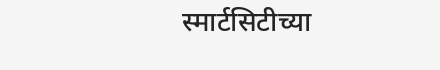स्मार्टसिटीच्या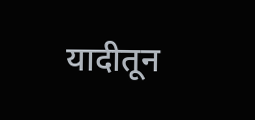यादीतून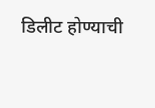डिलीट होण्याची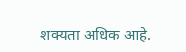शक्यता अधिक आहे.